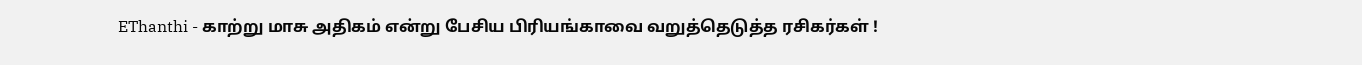EThanthi - காற்று மாசு அதிகம் என்று பேசிய பிரியங்காவை வறுத்தெடுத்த ரசிகர்கள் !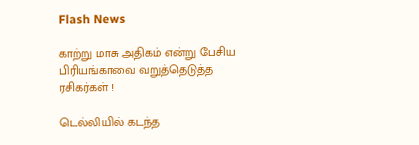Flash News

காற்று மாசு அதிகம் என்று பேசிய பிரியங்காவை வறுத்தெடுத்த ரசிகர்கள் !

டெல்லியில் கடந்த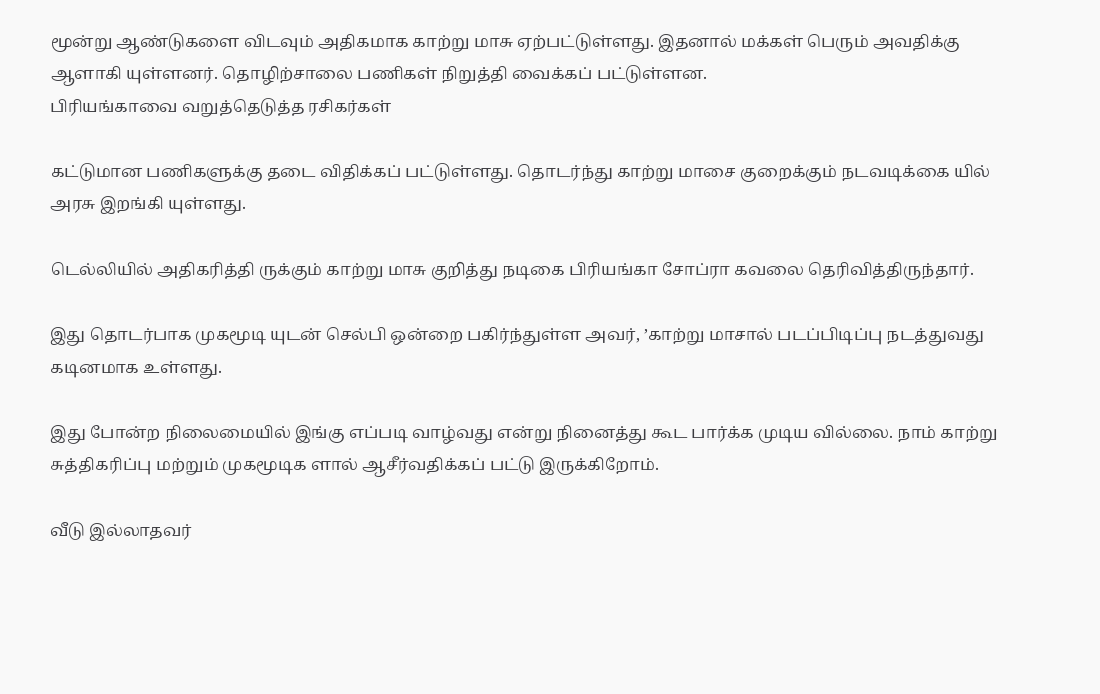மூன்று ஆண்டுகளை விடவும் அதிகமாக காற்று மாசு ஏற்பட்டுள்ளது. இதனால் மக்கள் பெரும் அவதிக்கு ஆளாகி யுள்ளனர். தொழிற்சாலை பணிகள் நிறுத்தி வைக்கப் பட்டுள்ளன.
பிரியங்காவை வறுத்தெடுத்த ரசிகர்கள்

கட்டுமான பணிகளுக்கு தடை விதிக்கப் பட்டுள்ளது. தொடர்ந்து காற்று மாசை குறைக்கும் நடவடிக்கை யில் அரசு இறங்கி யுள்ளது.

டெல்லியில் அதிகரித்தி ருக்கும் காற்று மாசு குறித்து நடிகை பிரியங்கா சோப்ரா கவலை தெரிவித்திருந்தார்.

இது தொடர்பாக முகமூடி யுடன் செல்பி ஒன்றை பகிர்ந்துள்ள அவர், ’காற்று மாசால் படப்பிடிப்பு நடத்துவது கடினமாக உள்ளது.

இது போன்ற நிலைமையில் இங்கு எப்படி வாழ்வது என்று நினைத்து கூட பார்க்க முடிய வில்லை. நாம் காற்று சுத்திகரிப்பு மற்றும் முகமூடிக ளால் ஆசீர்வதிக்கப் பட்டு இருக்கிறோம்.

வீடு இல்லாதவர்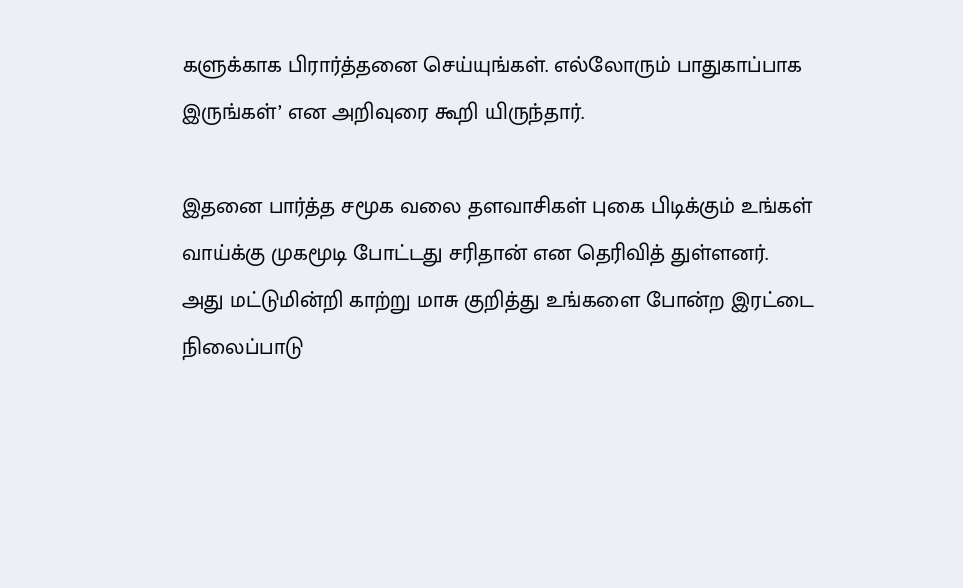களுக்காக பிரார்த்தனை செய்யுங்கள். எல்லோரும் பாதுகாப்பாக இருங்கள்’ என அறிவுரை கூறி யிருந்தார்.

இதனை பார்த்த சமூக வலை தளவாசிகள் புகை பிடிக்கும் உங்கள் வாய்க்கு முகமூடி போட்டது சரிதான் என தெரிவித் துள்ளனர்.
அது மட்டுமின்றி காற்று மாசு குறித்து உங்களை போன்ற இரட்டை நிலைப்பாடு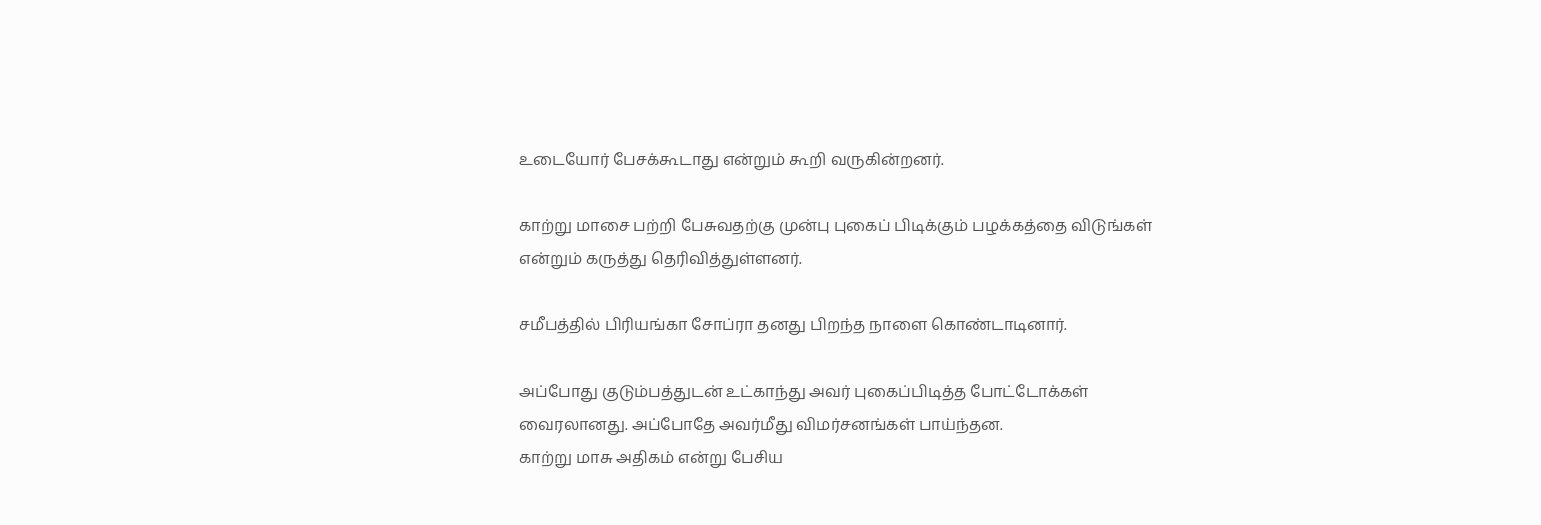உடையோர் பேசக்கூடாது என்றும் கூறி வருகின்றனர்.

காற்று மாசை பற்றி பேசுவதற்கு முன்பு புகைப் பிடிக்கும் பழக்கத்தை விடுங்கள் என்றும் கருத்து தெரிவித்துள்ளனர்.

சமீபத்தில் பிரியங்கா சோப்ரா தனது பிறந்த நாளை கொண்டாடினார்.

அப்போது குடும்பத்துடன் உட்காந்து அவர் புகைப்பிடித்த போட்டோக்கள் வைரலானது. அப்போதே அவர்மீது விமர்சனங்கள் பாய்ந்தன.
காற்று மாசு அதிகம் என்று பேசிய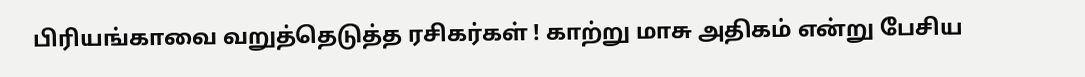பிரியங்காவை வறுத்தெடுத்த ரசிகர்கள் ! காற்று மாசு அதிகம் என்று பேசிய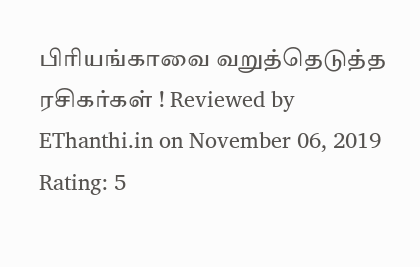பிரியங்காவை வறுத்தெடுத்த ரசிகர்கள் ! Reviewed by EThanthi.in on November 06, 2019 Rating: 5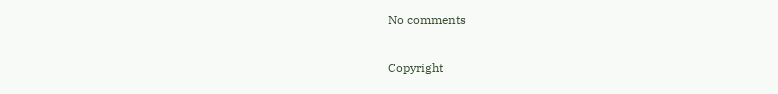No comments

Copyright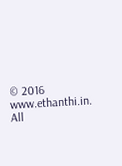© 2016 www.ethanthi.in. All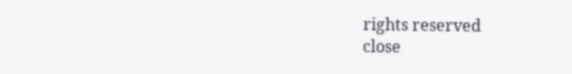rights reserved
close